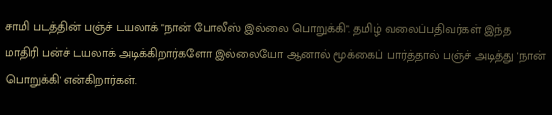சாமி படத்தின் பஞ்ச் டயலாக் "நான் போலீஸ் இல்லை பொறுக்கி". தமிழ் வலைப்பதிவர்கள் இந்த மாதிரி பன்ச் டயலாக் அடிக்கிறார்களோ இல்லையோ ஆனால் மூக்கைப் பார்த்தால் பஞ்ச் அடித்து 'நான் பொறுக்கி' என்கிறார்கள்.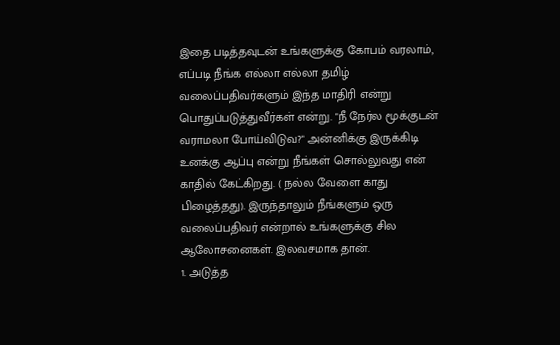இதை படித்தவுடன் உங்களுக்கு கோபம் வரலாம், எப்படி நீங்க எல்லா எல்லா தமிழ் வலைப்பதிவர்களும் இந்த மாதிரி என்று பொதுப்படுத்துவீர்கள் என்று. "நீ நேர்ல மூக்குடன் வராமலா போய்விடுவ?" அன்னிக்கு இருக்கிடி உனக்கு ஆப்பு என்று நீங்கள் சொல்லுவது என் காதில் கேட்கிறது. ( நல்ல வேளை காது பிழைத்தது). இருந்தாலும் நீங்களும் ஒரு வலைப்பதிவர் என்றால் உங்களுக்கு சில ஆலோசனைகள். இலவசமாக தான்.
1. அடுத்த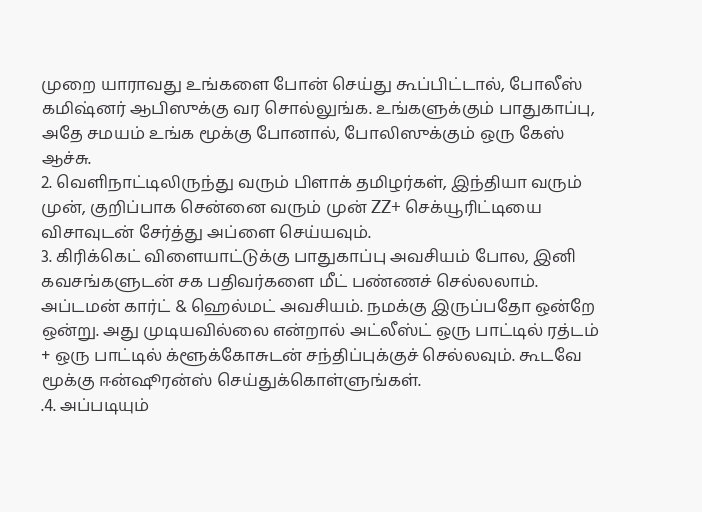முறை யாராவது உங்களை போன் செய்து கூப்பிட்டால், போலீஸ் கமிஷ்னர் ஆபிஸுக்கு வர சொல்லுங்க. உங்களுக்கும் பாதுகாப்பு, அதே சமயம் உங்க மூக்கு போனால், போலிஸுக்கும் ஒரு கேஸ் ஆச்சு.
2. வெளிநாட்டிலிருந்து வரும் பிளாக் தமிழர்கள், இந்தியா வரும் முன், குறிப்பாக சென்னை வரும் முன் ZZ+ செக்யூரிட்டியை விசாவுடன் சேர்த்து அப்ளை செய்யவும்.
3. கிரிக்கெட் விளையாட்டுக்கு பாதுகாப்பு அவசியம் போல, இனி கவசங்களுடன் சக பதிவர்களை மீட் பண்ணச் செல்லலாம். அப்டமன் கார்ட் & ஹெல்மட் அவசியம். நமக்கு இருப்பதோ ஒன்றே ஒன்று. அது முடியவில்லை என்றால் அட்லீஸ்ட் ஒரு பாட்டில் ரத்டம் + ஒரு பாட்டில் க்ளூக்கோசுடன் சந்திப்புக்குச் செல்லவும். கூடவே மூக்கு ஈன்ஷூரன்ஸ் செய்துக்கொள்ளுங்கள்.
.4. அப்படியும்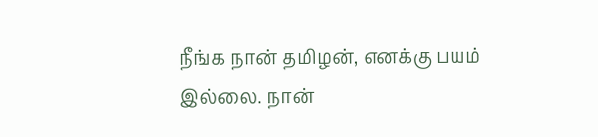நீங்க நான் தமிழன், எனக்கு பயம் இல்லை. நான்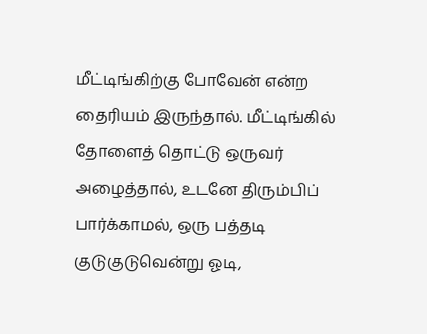மீட்டிங்கிற்கு போவேன் என்ற தைரியம் இருந்தால். மீட்டிங்கில் தோளைத் தொட்டு ஒருவர் அழைத்தால், உடனே திரும்பிப் பார்க்காமல், ஒரு பத்தடி குடுகுடுவென்று ஓடி,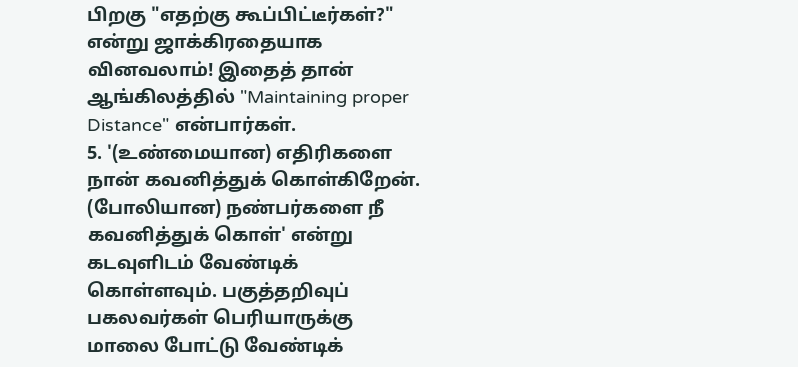பிறகு "எதற்கு கூப்பிட்டீர்கள்?" என்று ஜாக்கிரதையாக வினவலாம்! இதைத் தான் ஆங்கிலத்தில் "Maintaining proper Distance" என்பார்கள்.
5. '(உண்மையான) எதிரிகளை நான் கவனித்துக் கொள்கிறேன். (போலியான) நண்பர்களை நீ கவனித்துக் கொள்' என்று கடவுளிடம் வேண்டிக் கொள்ளவும். பகுத்தறிவுப் பகலவர்கள் பெரியாருக்கு மாலை போட்டு வேண்டிக்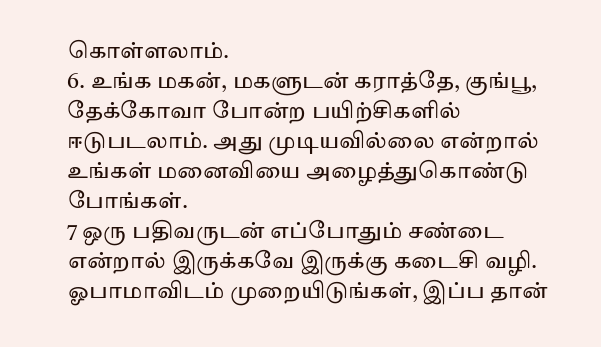கொள்ளலாம்.
6. உங்க மகன், மகளுடன் கராத்தே, குங்பூ, தேக்கோவா போன்ற பயிற்சிகளில் ஈடுபடலாம். அது முடியவில்லை என்றால் உங்கள் மனைவியை அழைத்துகொண்டு போங்கள்.
7 ஒரு பதிவருடன் எப்போதும் சண்டை என்றால் இருக்கவே இருக்கு கடைசி வழி. ஓபாமாவிடம் முறையிடுங்கள், இப்ப தான்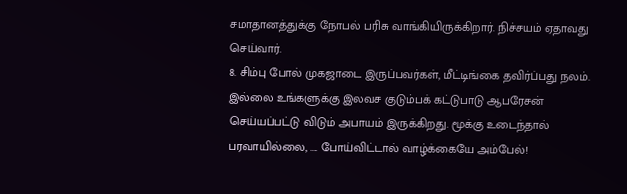சமாதானத்துக்கு நோபல் பரிசு வாங்கியிருக்கிறார். நிச்சயம் ஏதாவது செய்வார்.
8. சிம்பு போல் முகஜாடை இருப்பவர்கள், மீட்டிங்கை தவிர்ப்பது நலம். இல்லை உங்களுக்கு இலவச குடும்பக் கட்டுபாடு ஆபரேசன் செய்யப்பட்டு விடும் அபாயம் இருக்கிறது. மூக்கு உடைந்தால் பரவாயில்லை, .... போய்விட்டால் வாழ்க்கையே அம்பேல்!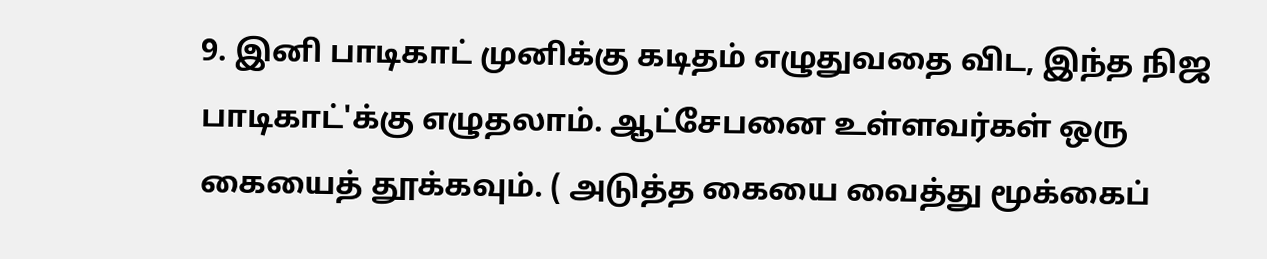9. இனி பாடிகாட் முனிக்கு கடிதம் எழுதுவதை விட, இந்த நிஜ பாடிகாட்'க்கு எழுதலாம். ஆட்சேபனை உள்ளவர்கள் ஒரு கையைத் தூக்கவும். ( அடுத்த கையை வைத்து மூக்கைப்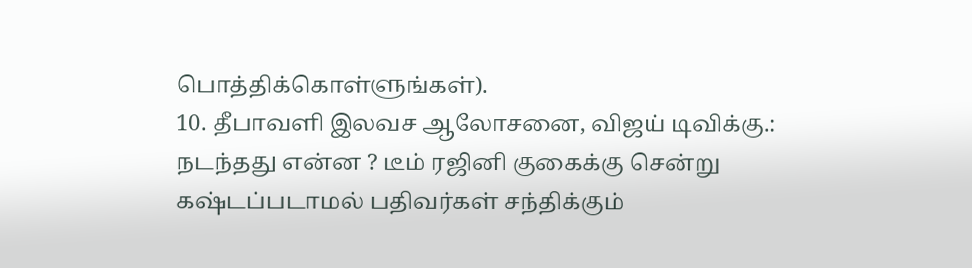பொத்திக்கொள்ளுங்கள்).
10. தீபாவளி இலவச ஆலோசனை, விஜய் டிவிக்கு.: நடந்தது என்ன ? டீம் ரஜினி குகைக்கு சென்று கஷ்டப்படாமல் பதிவர்கள் சந்திக்கும்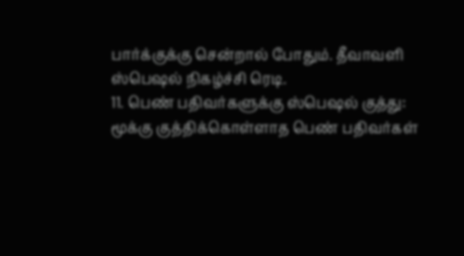பார்க்குக்கு சென்றால் போதும். தீவாவளி ஸ்பெஷல் நிகழ்ச்சி ரெடி.
11. பெண் பதிவர்களுக்கு ஸ்பெஷல் குத்து: மூக்கு குத்திக்கொள்ளாத பெண் பதிவர்கள்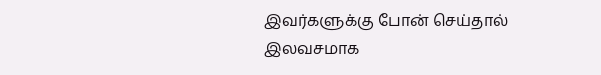இவர்களுக்கு போன் செய்தால் இலவசமாக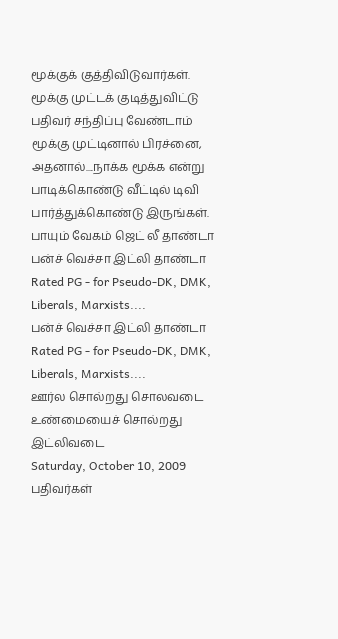மூக்குக் குத்திவிடுவார்கள்.
மூக்கு முட்டக் குடித்துவிட்டு பதிவர் சந்திப்பு வேண்டாம் மூக்கு முட்டினால் பிரச்னை, அதனால்....நாக்க மூக்க என்று பாடிக்கொண்டு வீட்டில் டிவி பார்த்துக்கொண்டு இருங்கள்.
பாயும் வேகம் ஜெட் லீ தாண்டா
பன்ச் வெச்சா இட்லி தாண்டா
Rated PG - for Pseudo-DK, DMK, Liberals, Marxists....
பன்ச் வெச்சா இட்லி தாண்டா
Rated PG - for Pseudo-DK, DMK, Liberals, Marxists....
ஊர்ல சொல்றது சொலவடை
உண்மையைச் சொல்றது இட்லிவடை
Saturday, October 10, 2009
பதிவர்கள்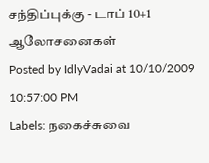சந்திப்புக்கு - டாப் 10+1 ஆலோசனைகள்
Posted by IdlyVadai at 10/10/2009 10:57:00 PM
Labels: நகைச்சுவை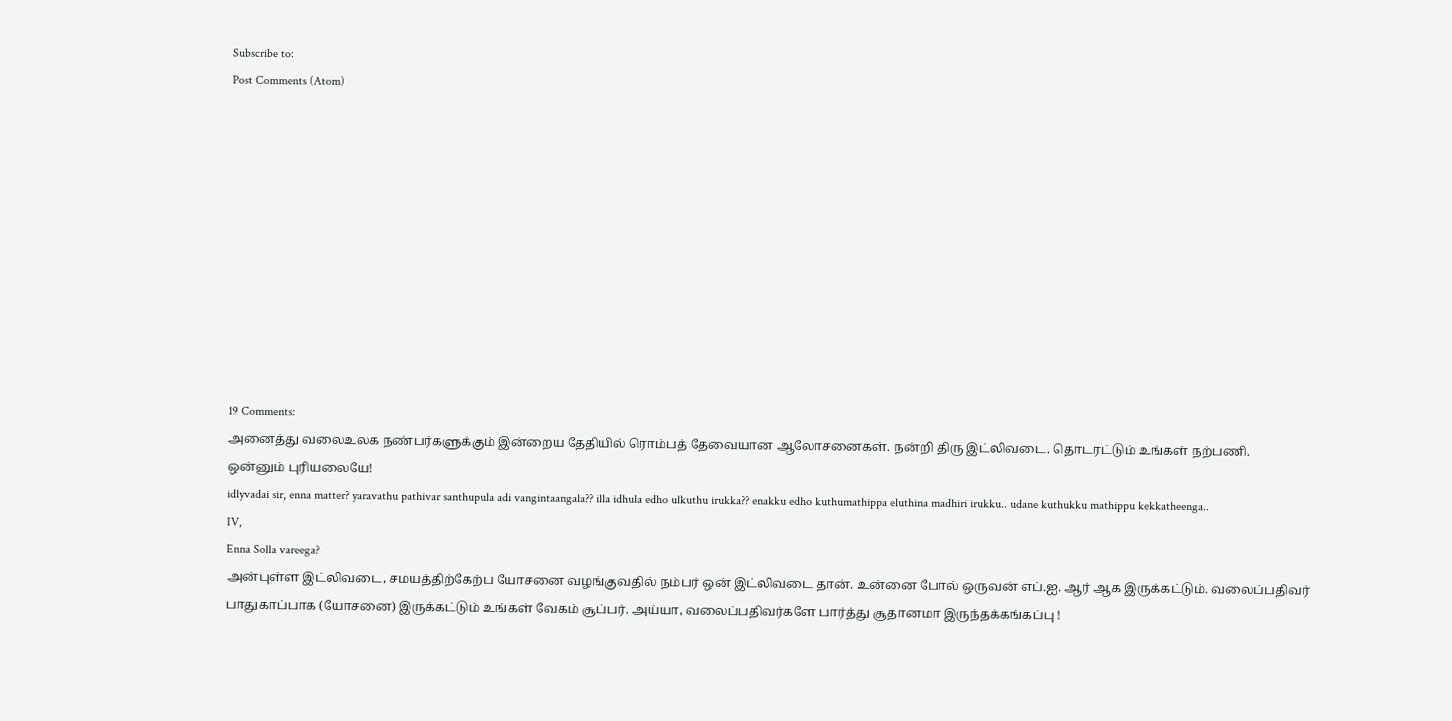Subscribe to:
Post Comments (Atom)











19 Comments:
அனைத்து வலைஉலக நண்பர்களுக்கும் இன்றைய தேதியில் ரொம்பத் தேவையான ஆலோசனைகள். நன்றி திரு இட்லிவடை. தொடரட்டும் உங்கள் நற்பணி.
ஒன்னும் புரியலையே!
idlyvadai sir, enna matter? yaravathu pathivar santhupula adi vangintaangala?? illa idhula edho ulkuthu irukka?? enakku edho kuthumathippa eluthina madhiri irukku.. udane kuthukku mathippu kekkatheenga..
IV,
Enna Solla vareega?
அன்புள்ள இட்லிவடை, சமயத்திற்கேற்ப யோசனை வழங்குவதில் நம்பர் ஒன் இட்லிவடை தான். உன்னை போல் ஒருவன் எப்.ஐ. ஆர் ஆக இருக்கட்டும். வலைப்பதிவர் பாதுகாப்பாக (யோசனை) இருக்கட்டும் உங்கள் வேகம் சூப்பர். அய்யா, வலைப்பதிவர்களே பார்த்து சூதானமா இருந்தக்கங்கப்பு !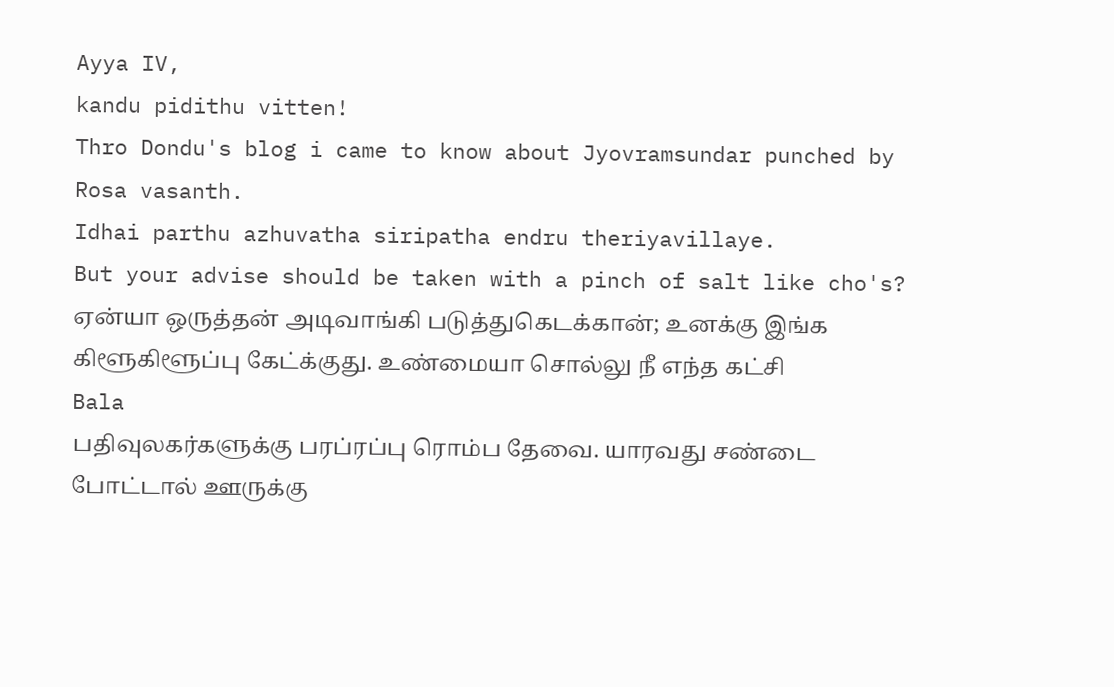Ayya IV,
kandu pidithu vitten!
Thro Dondu's blog i came to know about Jyovramsundar punched by Rosa vasanth.
Idhai parthu azhuvatha siripatha endru theriyavillaye.
But your advise should be taken with a pinch of salt like cho's?
ஏன்யா ஒருத்தன் அடிவாங்கி படுத்துகெடக்கான்; உனக்கு இங்க கிளூகிளூப்பு கேட்க்குது. உண்மையா சொல்லு நீ எந்த கட்சி
Bala
பதிவுலகர்களுக்கு பரப்ரப்பு ரொம்ப தேவை. யாரவது சண்டை போட்டால் ஊருக்கு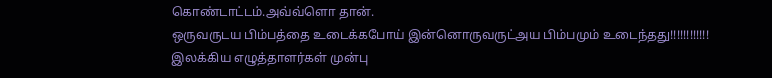கொண்டாட்டம்.அவ்வ்ளொ தான்.
ஒருவருடய பிம்பத்தை உடைக்கபோய் இன்னொருவருட்அய பிம்பமும் உடைந்தது!!!!!!!!!!!!
இலக்கிய எழுத்தாளர்கள் முன்பு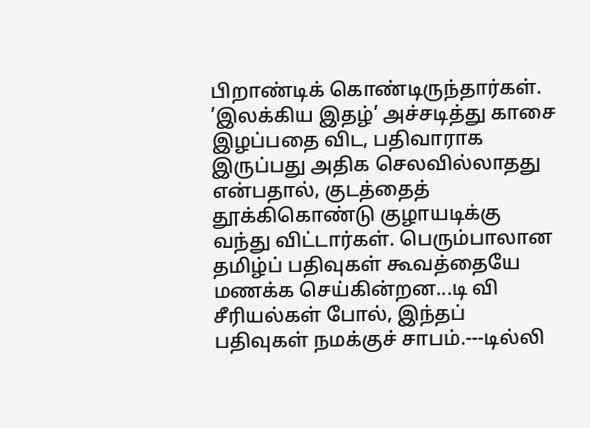பிறாண்டிக் கொண்டிருந்தார்கள். ’இலக்கிய இதழ்’ அச்சடித்து காசை இழப்பதை விட, பதிவாராக இருப்பது அதிக செலவில்லாதது என்பதால், குடத்தைத் தூக்கிகொண்டு குழாயடிக்கு வந்து விட்டார்கள். பெரும்பாலான தமிழ்ப் பதிவுகள் கூவத்தையே மணக்க செய்கின்றன...டி வி சீரியல்கள் போல், இந்தப் பதிவுகள் நமக்குச் சாபம்.---டில்லி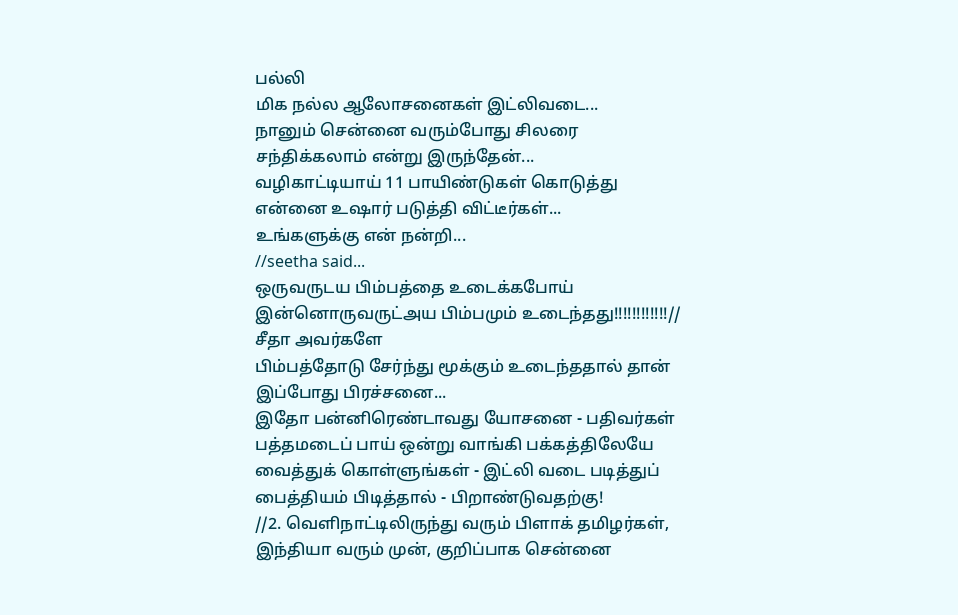பல்லி
மிக நல்ல ஆலோசனைகள் இட்லிவடை...
நானும் சென்னை வரும்போது சிலரை சந்திக்கலாம் என்று இருந்தேன்...
வழிகாட்டியாய் 11 பாயிண்டுகள் கொடுத்து என்னை உஷார் படுத்தி விட்டீர்கள்...
உங்களுக்கு என் நன்றி...
//seetha said...
ஒருவருடய பிம்பத்தை உடைக்கபோய் இன்னொருவருட்அய பிம்பமும் உடைந்தது!!!!!!!!!!!!//
சீதா அவர்களே
பிம்பத்தோடு சேர்ந்து மூக்கும் உடைந்ததால் தான் இப்போது பிரச்சனை...
இதோ பன்னிரெண்டாவது யோசனை - பதிவர்கள் பத்தமடைப் பாய் ஒன்று வாங்கி பக்கத்திலேயே வைத்துக் கொள்ளுங்கள் - இட்லி வடை படித்துப் பைத்தியம் பிடித்தால் - பிறாண்டுவதற்கு!
//2. வெளிநாட்டிலிருந்து வரும் பிளாக் தமிழர்கள், இந்தியா வரும் முன், குறிப்பாக சென்னை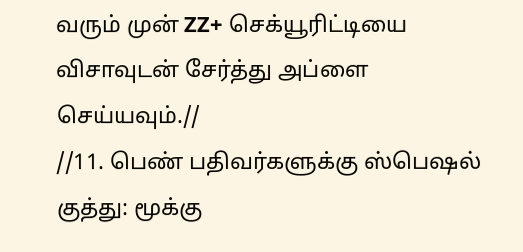வரும் முன் ZZ+ செக்யூரிட்டியை விசாவுடன் சேர்த்து அப்ளை செய்யவும்.//
//11. பெண் பதிவர்களுக்கு ஸ்பெஷல் குத்து: மூக்கு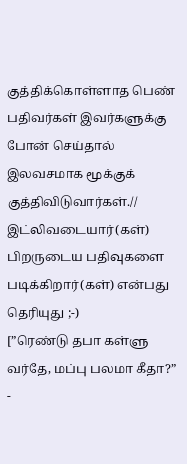குத்திக்கொள்ளாத பெண் பதிவர்கள் இவர்களுக்கு போன் செய்தால் இலவசமாக மூக்குக் குத்திவிடுவார்கள்.//
இட்லிவடையார்(கள்) பிறருடைய பதிவுகளை படிக்கிறார்(கள்) என்பது தெரியுது ;-)
[”ரெண்டு தபா கள்ளு வர்தே, மப்பு பலமா கீதா?” -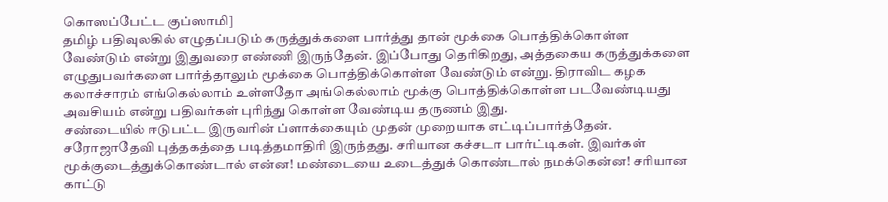கொஸப்பேட்ட குப்ஸாமி]
தமிழ் பதிவுலகில் எழுதப்படும் கருத்துக்களை பார்த்து தான் மூக்கை பொத்திக்கொள்ள வேண்டும் என்று இதுவரை எண்ணி இருந்தேன். இப்போது தெரிகிறது, அத்தகைய கருத்துக்களை எழுதுபவர்களை பார்த்தாலும் மூக்கை பொத்திக்கொள்ள வேண்டும் என்று. திராவிட கழக கலாச்சாரம் எங்கெல்லாம் உள்ளதோ அங்கெல்லாம் மூக்கு பொத்திக்கொள்ள படவேண்டியது அவசியம் என்று பதிவர்கள் புரிந்து கொள்ள வேண்டிய தருணம் இது.
சண்டையில் ஈடுபட்ட இருவரின் ப்ளாக்கையும் முதன் முறையாக எட்டிப்பார்த்தேன். சரோஜாதேவி புத்தகத்தை படித்தமாதிரி இருந்தது. சரியான கச்சடா பார்ட்டிகள். இவர்கள் மூக்குடைத்துக்கொண்டால் என்ன! மண்டையை உடைத்துக் கொண்டால் நமக்கென்ன! சரியான காட்டு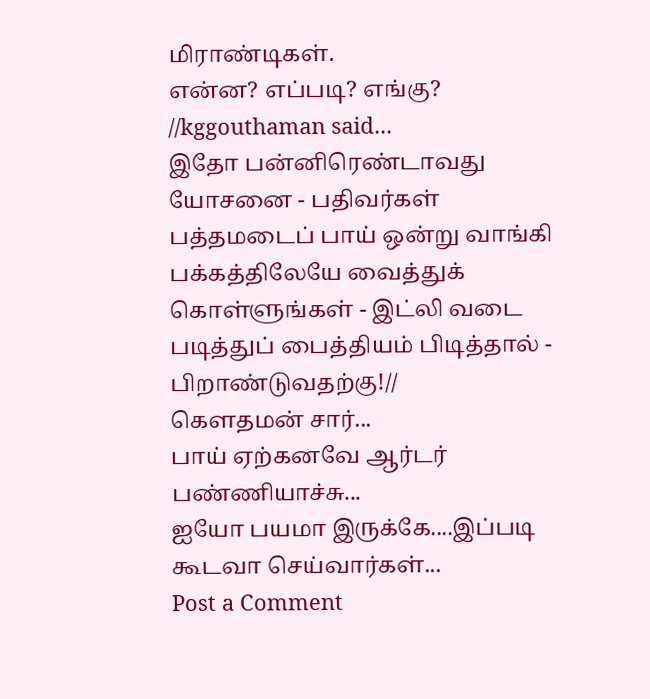மிராண்டிகள்.
என்ன? எப்படி? எங்கு?
//kggouthaman said...
இதோ பன்னிரெண்டாவது யோசனை - பதிவர்கள் பத்தமடைப் பாய் ஒன்று வாங்கி பக்கத்திலேயே வைத்துக் கொள்ளுங்கள் - இட்லி வடை படித்துப் பைத்தியம் பிடித்தால் - பிறாண்டுவதற்கு!//
கௌதமன் சார்...
பாய் ஏற்கனவே ஆர்டர் பண்ணியாச்சு...
ஐயோ பயமா இருக்கே....இப்படி கூடவா செய்வார்கள்...
Post a Comment